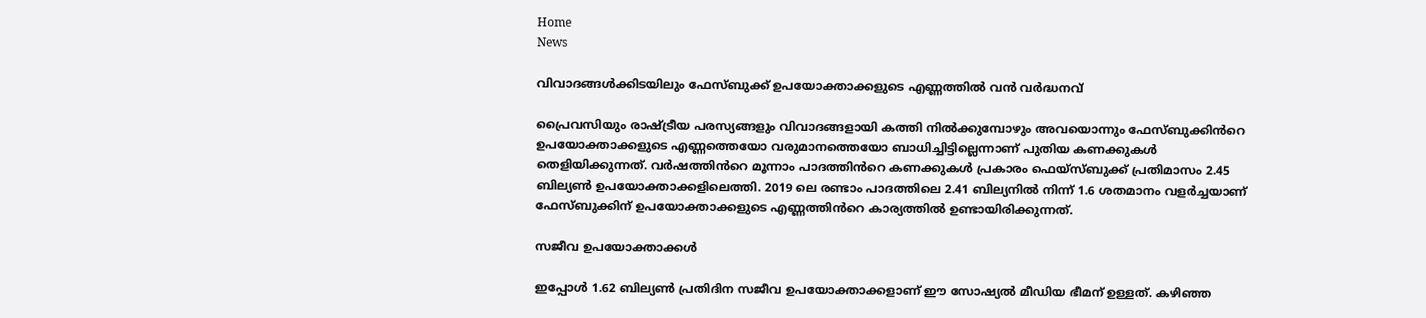Home
News

വിവാദങ്ങൾക്കിടയിലും ഫേസ്ബുക്ക് ഉപയോക്താക്കളുടെ എണ്ണത്തിൽ വൻ വർദ്ധനവ്

പ്രൈവസിയും രാഷ്ട്രീയ പരസ്യങ്ങളും വിവാദങ്ങളായി കത്തി നിൽക്കുമ്പോഴും അവയൊന്നും ഫേസ്ബുക്കിൻറെ ഉപയോക്താക്കളുടെ എണ്ണത്തെയോ വരുമാനത്തെയോ ബാധിച്ചിട്ടില്ലെന്നാണ് പുതിയ കണക്കുകൾ തെളിയിക്കുന്നത്. വർഷത്തിൻറെ മൂന്നാം പാദത്തിൻറെ കണക്കുകൾ പ്രകാരം ഫെയ്‌സ്ബുക്ക് പ്രതിമാസം 2.45 ബില്യൺ ഉപയോക്താക്കളിലെത്തി. 2019 ലെ രണ്ടാം പാദത്തിലെ 2.41 ബില്യനിൽ നിന്ന് 1.6 ശതമാനം വളർച്ചയാണ് ഫേസ്ബുക്കിന് ഉപയോക്താക്കളുടെ എണ്ണത്തിൻറെ കാര്യത്തിൽ ഉണ്ടായിരിക്കുന്നത്.

സജീവ ഉപയോക്താക്കൾ

ഇപ്പോൾ 1.62 ബില്യൺ പ്രതിദിന സജീവ ഉപയോക്താക്കളാണ് ഈ സോഷ്യൽ മീഡിയ ഭീമന് ഉള്ളത്. കഴിഞ്ഞ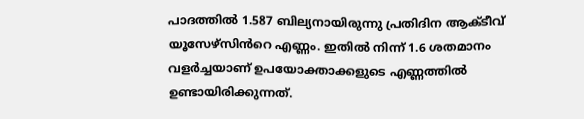പാദത്തിൽ 1.587 ബില്യനായിരുന്നു പ്രതിദിന ആക്ടീവ് യൂസേഴ്സിൻറെ എണ്ണം. ഇതിൽ നിന്ന് 1.6 ശതമാനം വളർച്ചയാണ് ഉപയോക്താക്കളുടെ എണ്ണത്തിൽ ഉണ്ടായിരിക്കുന്നത്.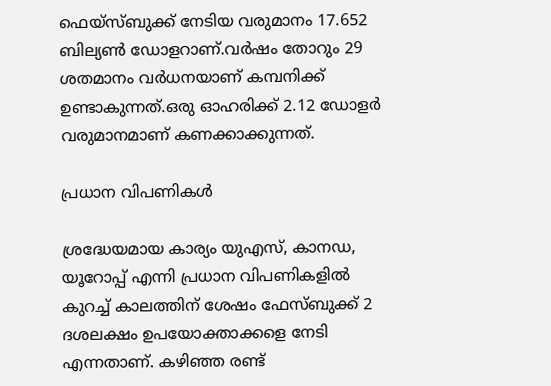ഫെയ്‌സ്ബുക്ക് നേടിയ വരുമാനം 17.652 ബില്യൺ ഡോളറാണ്.വർഷം തോറും 29 ശതമാനം വർധനയാണ് കമ്പനിക്ക് ഉണ്ടാകുന്നത്.ഒരു ഓഹരിക്ക് 2.12 ഡോളർ വരുമാനമാണ് കണക്കാക്കുന്നത്.

പ്രധാന വിപണികൾ

ശ്രദ്ധേയമായ കാര്യം യു‌എസ്, കാനഡ, യൂറോപ്പ് എന്നി പ്രധാന വിപണികളിൽ കുറച്ച് കാലത്തിന് ശേഷം ഫേസ്ബുക്ക് 2 ദശലക്ഷം ഉപയോക്താക്കളെ നേടി എന്നതാണ്. കഴിഞ്ഞ രണ്ട്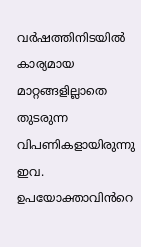വർഷത്തിനിടയിൽ കാര്യമായ മാറ്റങ്ങളില്ലാതെ തുടരുന്ന വിപണികളായിരുന്നു ഇവ. ഉപയോക്താവിൻറെ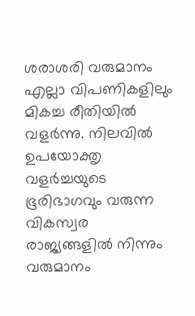ശരാശരി വരുമാനം എല്ലാ വിപണികളിലും മികച്ച രീതിയിൽ വളർന്നു. നിലവിൽ ഉപയോക്തൃ വളർച്ചയുടെ ഭൂരിഭാഗവും വരുന്ന വികസ്വര രാജ്യങ്ങളിൽ നിന്നും വരുമാനം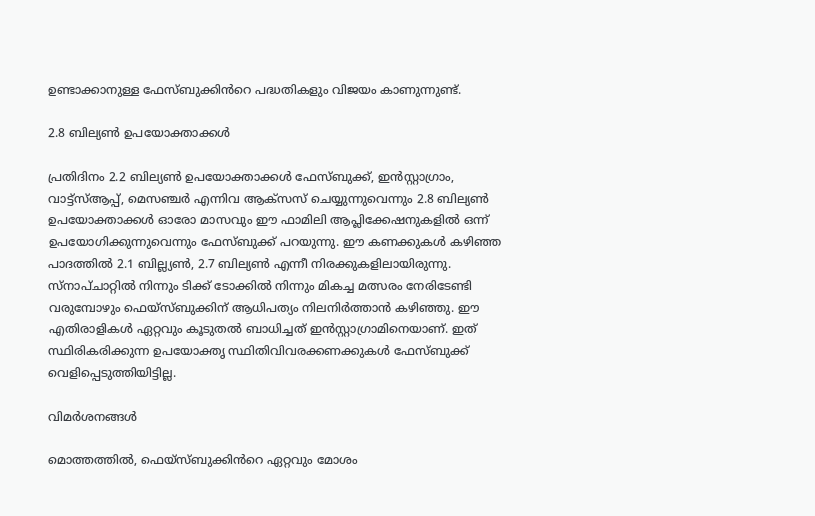ഉണ്ടാക്കാനുള്ള ഫേസ്ബുക്കിൻറെ പദ്ധതികളും വിജയം കാണുന്നുണ്ട്.

2.8 ബില്യൺ ഉപയോക്താക്കൾ

പ്രതിദിനം 2.2 ബില്യൺ ഉപയോക്താക്കൾ ഫേസ്ബുക്ക്, ഇൻസ്റ്റാഗ്രാം, വാട്ട്‌സ്ആപ്പ്, മെസഞ്ചർ എന്നിവ ആക്‌സസ് ചെയ്യുന്നുവെന്നും 2.8 ബില്യൺ ഉപയോക്താക്കൾ ഓരോ മാസവും ഈ ഫാമിലി ആപ്ലിക്കേഷനുകളിൽ ഒന്ന് ഉപയോഗിക്കുന്നുവെന്നും ഫേസ്ബുക്ക് പറയുന്നു. ഈ കണക്കുകൾ കഴിഞ്ഞ പാദത്തിൽ 2.1 ബില്ല്യൺ, 2.7 ബില്യൺ എന്നീ നിരക്കുകളിലായിരുന്നു. സ്‌നാപ്ചാറ്റിൽ നിന്നും ടിക്ക് ടോക്കിൽ നിന്നും മികച്ച മത്സരം നേരിടേണ്ടി വരുമ്പോഴും ഫെയ്‌സ്ബുക്കിന് ആധിപത്യം നിലനിർത്താൻ കഴിഞ്ഞു. ഈ എതിരാളികൾ ഏറ്റവും കൂടുതൽ ബാധിച്ചത് ഇൻസ്റ്റാഗ്രാമിനെയാണ്. ഇത് സ്ഥിരികരിക്കുന്ന ഉപയോക്തൃ സ്ഥിതിവിവരക്കണക്കുകൾ ഫേസ്ബുക്ക് വെളിപ്പെടുത്തിയിട്ടില്ല.

വിമർശനങ്ങൾ

മൊത്തത്തിൽ, ഫെയ്‌സ്ബുക്കിൻറെ ഏറ്റവും മോശം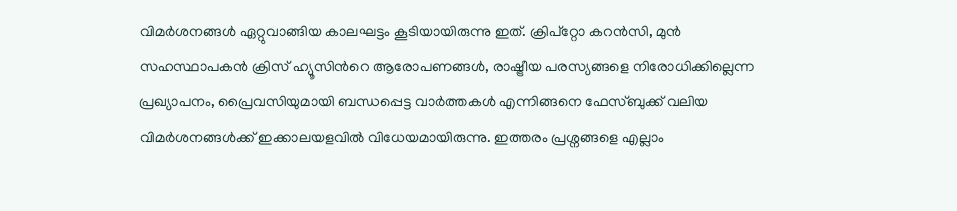വിമർശനങ്ങൾ ഏറ്റുവാങ്ങിയ കാലഘട്ടം കൂടിയായിരുന്നു ഇത്. ക്രിപ്‌റ്റോ കറൻസി, മുൻ സഹസ്ഥാപകൻ ക്രിസ് ഹ്യൂസിൻറെ ആരോപണങ്ങൾ, രാഷ്ട്രീയ പരസ്യങ്ങളെ നിരോധിക്കില്ലെന്ന പ്രഖ്യാപനം, പ്രൈവസിയുമായി ബന്ധപ്പെട്ട വാർത്തകൾ എന്നിങ്ങനെ ഫേസ്ബുക്ക് വലിയ വിമർശനങ്ങൾക്ക് ഇക്കാലയളവിൽ വിധേയമായിരുന്നു. ഇത്തരം പ്രശ്നങ്ങളെ എല്ലാം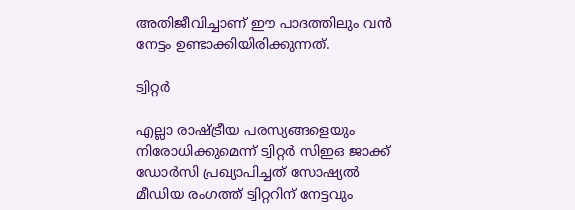അതിജീവിച്ചാണ് ഈ പാദത്തിലും വൻ നേട്ടം ഉണ്ടാക്കിയിരിക്കുന്നത്.

ട്വിറ്റർ

എല്ലാ രാഷ്ട്രീയ പരസ്യങ്ങളെയും നിരോധിക്കുമെന്ന് ട്വിറ്റർ സിഇഒ ജാക്ക് ഡോർസി പ്രഖ്യാപിച്ചത് സോഷ്യൽ മീഡിയ രംഗത്ത് ട്വിറ്ററിന് നേട്ടവും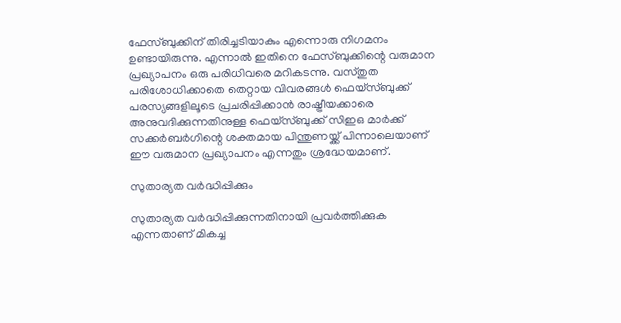ഫേസ്ബുക്കിന് തിരിച്ചടിയാകും എന്നൊരു നിഗമനം ഉണ്ടായിരുന്നു. എന്നാൽ ഇതിനെ ഫേസ്ബുക്കിന്റെ വരുമാന പ്രഖ്യാപനം ഒരു പരിധിവരെ മറികടന്നു. വസ്തുത പരിശോധിക്കാതെ തെറ്റായ വിവരങ്ങൾ ഫെയ്‌സ്ബുക്ക് പരസ്യങ്ങളിലൂടെ പ്രചരിപ്പിക്കാൻ രാഷ്ട്രീയക്കാരെ അനുവദിക്കുന്നതിനുള്ള ഫെയ്‌സ്ബുക്ക് സിഇഒ മാർക്ക് സക്കർബർഗിന്റെ ശക്തമായ പിന്തുണയ്ക്ക് പിന്നാലെയാണ് ഈ വരുമാന പ്രഖ്യാപനം എന്നതും ശ്രദ്ധേയമാണ്.

സുതാര്യത വർദ്ധിപ്പിക്കും

സുതാര്യത വർദ്ധിപ്പിക്കുന്നതിനായി പ്രവർത്തിക്കുക എന്നതാണ് മികച്ച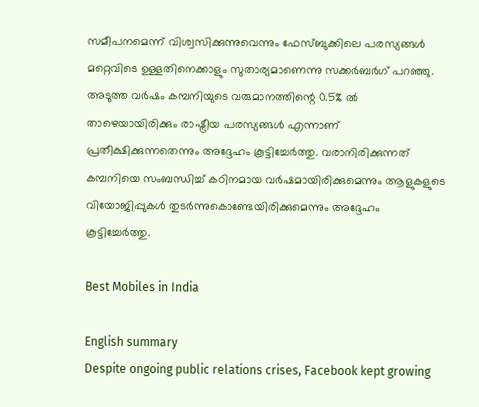സമീപനമെന്ന് വിശ്വസിക്കുന്നുവെന്നും ഫേസ്ബുക്കിലെ പരസ്യങ്ങൾ മറ്റെവിടെ ഉള്ളതിനെക്കാളും സുതാര്യമാണെന്നു സക്കർബർഗ് പറഞ്ഞു. അടുത്ത വർഷം കമ്പനിയുടെ വരുമാനത്തിന്റെ 0.5% ൽ താഴെയായിരിക്കും രാഷ്ട്രീയ പരസ്യങ്ങൾ എന്നാണ് പ്രതീക്ഷിക്കുന്നതെന്നും അദ്ദേഹം കൂട്ടിച്ചേർത്തു. വരാനിരിക്കുന്നത് കമ്പനിയെ സംബന്ധിച്ച് കഠിനമായ വർഷമായിരിക്കുമെന്നും ആളുകളുടെ വിയോജിപ്പുകൾ തുടർന്നുകൊണ്ടേയിരിക്കുമെന്നും അദ്ദേഹം കൂട്ടിച്ചേർത്തു.

Best Mobiles in India

English summary
Despite ongoing public relations crises, Facebook kept growing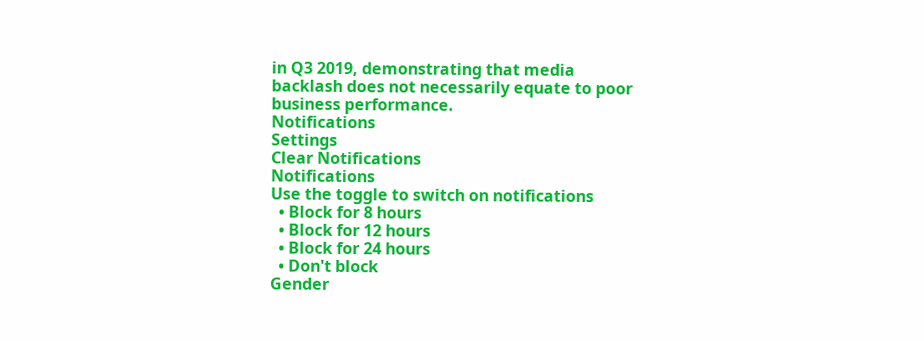in Q3 2019, demonstrating that media backlash does not necessarily equate to poor business performance.
Notifications
Settings
Clear Notifications
Notifications
Use the toggle to switch on notifications
  • Block for 8 hours
  • Block for 12 hours
  • Block for 24 hours
  • Don't block
Gender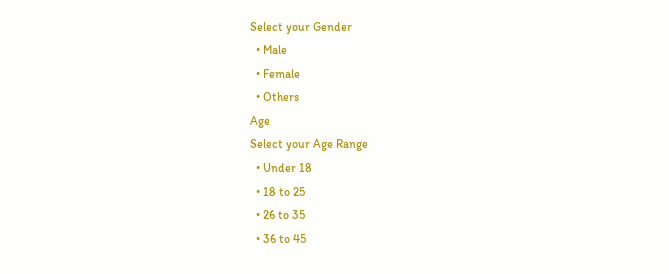Select your Gender
  • Male
  • Female
  • Others
Age
Select your Age Range
  • Under 18
  • 18 to 25
  • 26 to 35
  • 36 to 45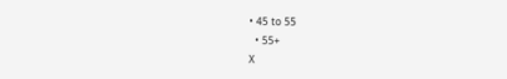• 45 to 55
  • 55+
X